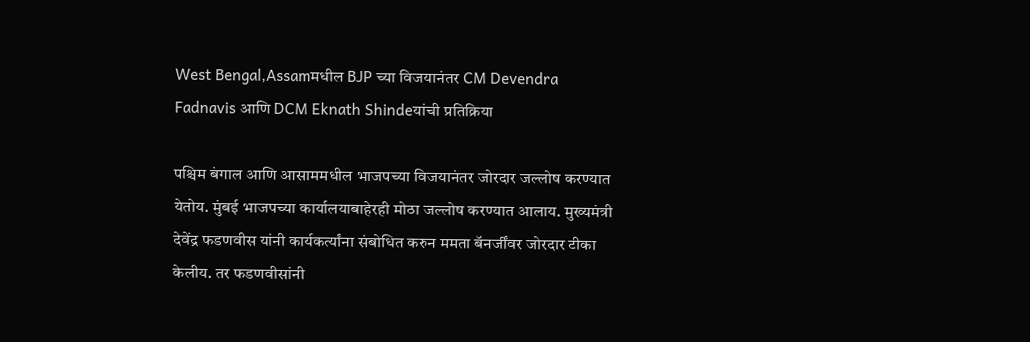West Bengal,Assamमधील BJP च्या विजयानंतर CM Devendra Fadnavis आणि DCM Eknath Shindeयांची प्रतिक्रिया

पश्चिम बंगाल आणि आसाममधील भाजपच्या विजयानंतर जोरदार जल्लोष करण्यात येतोय. मुंबई भाजपच्या कार्यालयाबाहेरही मोठा जल्लोष करण्यात आलाय. मुख्यमंत्री देवेंद्र फडणवीस यांनी कार्यकर्त्यांना संबोधित करुन ममता बॅनर्जींवर जोरदार टीका केलीय. तर फडणवीसांनी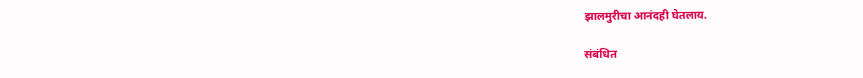झालमुरीचा आनंदही घेतलाय.

संबंधित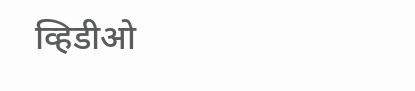व्हिडीओ